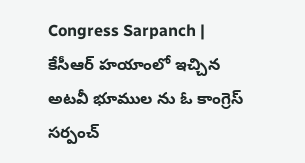Congress Sarpanch | కేసీఆర్ హయాంలో ఇచ్చిన అటవీ భూముల ను ఓ కాంగ్రెస్ సర్పంచ్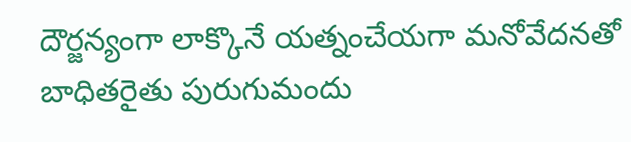దౌర్జన్యంగా లాక్కొనే యత్నంచేయగా మనోవేదనతో బాధితరైతు పురుగుమందు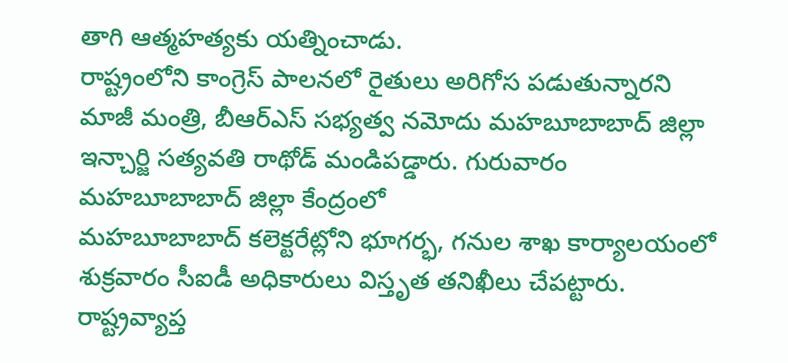తాగి ఆత్మహత్యకు యత్నించాడు.
రాష్ట్రంలోని కాంగ్రెస్ పాలనలో రైతులు అరిగోస పడుతున్నారని మాజీ మంత్రి, బీఆర్ఎస్ సభ్యత్వ నమోదు మహబూబాబాద్ జిల్లా ఇన్చార్జి సత్యవతి రాథోడ్ మండిపడ్డారు. గురువారం మహబూబాబాద్ జిల్లా కేంద్రంలో
మహబూబాబాద్ కలెక్టరేట్లోని భూగర్భ, గనుల శాఖ కార్యాలయంలో శుక్రవారం సీఐడీ అధికారులు విస్తృత తనిఖీలు చేపట్టారు. రాష్ట్రవ్యాప్త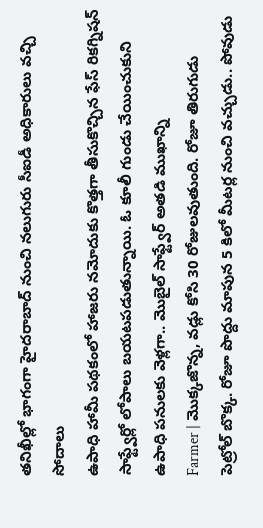తనిఖీల్లో భాగంగా హైదరాబాద్ నుంచి నలుగురు సీఐడీ అధికారులు వచ్చి సోదాలు
ఉపాధి హామీ పథకంలో హాజరు నమోదుకు కొత్తగా తీసుకొచ్చిన ఫేస్ రికగ్నిషన్ సాఫ్ట్వేర్లో లోపాలు బయటపడుతున్నాయి. ఓ కూలీ గుండు చేయించుకుని ఉపాధి పనులకు వెళ్లగా.. మొబైల్ సాఫ్ట్వేర్ అతడి ముఖాన్ని
Farmer | మొక్కజొన్న, వడ్లు కోసి 30 రోజులవుతుంది. రోజూ తిరుగుడు పెట్రోల్ బొక్క. రోజూ పొద్దు మాపున 5 కిలో మీటర్ల నుంచి వచ్చుడు.. పోవుడు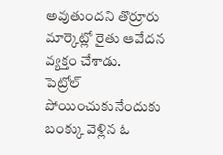అవుతుందని తొర్రూరు మార్కెట్లో రైతు ఆవేదన వ్యక్తం చేశాడు.
పెట్రోల్ పోయించుకునేందుకు బంక్కు వెళ్లిన ఓ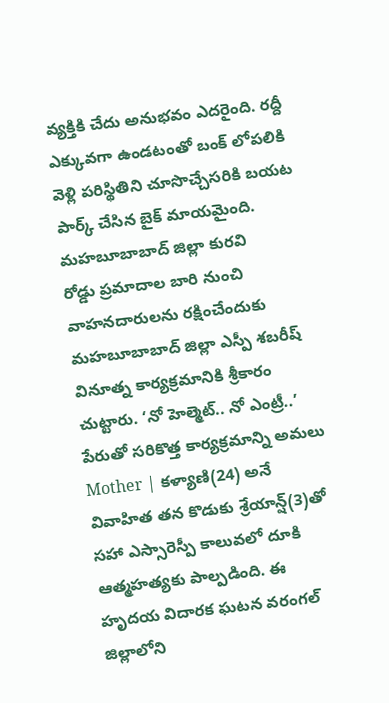వ్యక్తికి చేదు అనుభవం ఎదరైంది. రద్దీ ఎక్కువగా ఉండటంతో బంక్ లోపలికి వెళ్లి పరిస్థితిని చూసొచ్చేసరికి బయట పార్క్ చేసిన బైక్ మాయమైంది. మహబూబాబాద్ జిల్లా కురవి
రోడ్డు ప్రమాదాల బారి నుంచి వాహనదారులను రక్షించేందుకు మహబూబాబాద్ జిల్లా ఎస్పీ శబరీష్ వినూత్న కార్యక్రమానికి శ్రీకారం చుట్టారు. ‘నో హెల్మెట్.. నో ఎంట్రీ..’ పేరుతో సరికొత్త కార్యక్రమాన్ని అమలు
Mother | కళ్యాణి(24) అనే వివాహిత తన కొడుకు శ్రేయాన్ష్(3)తో సహా ఎస్సారెస్పీ కాలువలో దూకి ఆత్మహత్యకు పాల్పడింది. ఈ హృదయ విదారక ఘటన వరంగల్ జిల్లాలోని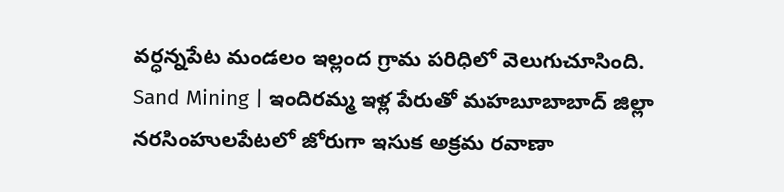వర్ధన్నపేట మండలం ఇల్లంద గ్రామ పరిధిలో వెలుగుచూసింది.
Sand Mining | ఇందిరమ్మ ఇళ్ల పేరుతో మహబూబాబాద్ జిల్లా నరసింహులపేటలో జోరుగా ఇసుక అక్రమ రవాణా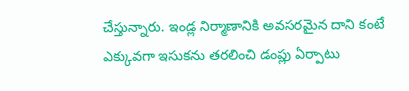చేస్తున్నారు. ఇండ్ల నిర్మాణానికి అవసరమైన దాని కంటే ఎక్కువగా ఇసుకను తరలించి డంప్లు ఏర్పాటు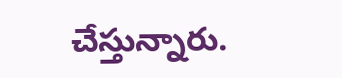చేస్తున్నారు.